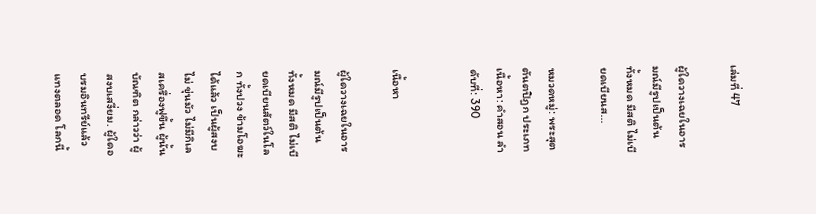เล่มที่ 47

ผู้ใดวางเฉยในอารมณ์มีรูปเป็นต้น ทั้งหมด มีสติ ไม่เบียดเบียนส...

หมวดหมู่: พระสุตตันตปิฎก ประเภทเนื้อหา: คำสอน ลำดับที่: 390


เนื้อหา

ผู้ใดวางเฉยในอารมณ์มีรูปเป็นต้น ทั้งหมด มีสติ ไม่เบียดเบียนสัตว์ในโลก ทั้งปวง ข้ามโอฆะได้แล้ว เป็นผู้สงบ ไม่ ขุ่นมัว ไม่มีกิเลสเครื่องฟูขึ้น ผู้นั้นบัณฑิต กล่าวว่า ผู้สงบเสงี่ยม. ผู้ใดอบรมอินทรีย์แล้ว แทงตลอด โลกนี้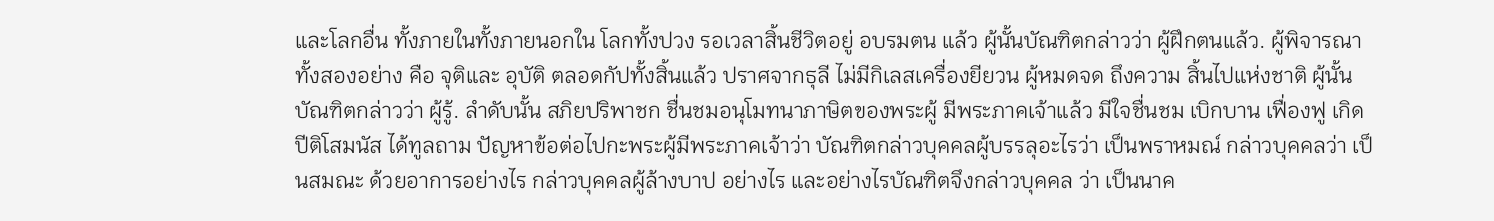และโลกอื่น ทั้งภายในทั้งภายนอกใน โลกทั้งปวง รอเวลาสิ้นชีวิตอยู่ อบรมตน แล้ว ผู้นั้นบัณฑิตกล่าวว่า ผู้ฝึกตนแล้ว. ผู้พิจารณาทั้งสองอย่าง คือ จุติและ อุบัติ ตลอดกัปทั้งสิ้นแล้ว ปราศจากธุลี ไม่มีกิเลสเครื่องยียวน ผู้หมดจด ถึงความ สิ้นไปแห่งชาติ ผู้นั้นบัณฑิตกล่าวว่า ผู้รู้. ลำดับนั้น สภิยปริพาชก ชื่นชมอนุโมทนาภาษิตของพระผู้ มีพระภาคเจ้าแล้ว มีใจชื่นชม เบิกบาน เฟื่องฟู เกิดปีติโสมนัส ได้ทูลถาม ปัญหาข้อต่อไปกะพระผู้มีพระภาคเจ้าว่า บัณฑิตกล่าวบุคคลผู้บรรลุอะไรว่า เป็นพราหมณ์ กล่าวบุคคลว่า เป็นสมณะ ด้วยอาการอย่างไร กล่าวบุคคลผู้ล้างบาป อย่างไร และอย่างไรบัณฑิตจึงกล่าวบุคคล ว่า เป็นนาค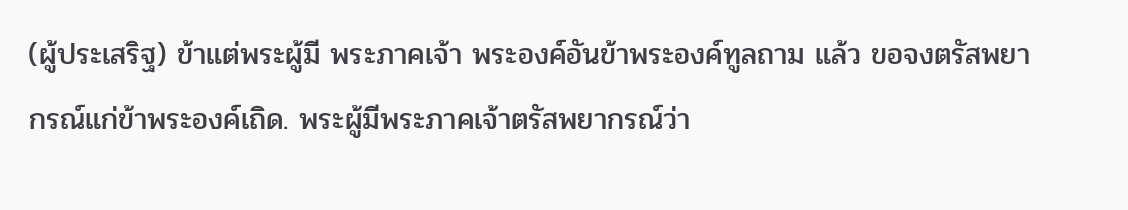(ผู้ประเสริฐ) ข้าแต่พระผู้มี พระภาคเจ้า พระองค์อันข้าพระองค์ทูลถาม แล้ว ขอจงตรัสพยากรณ์แก่ข้าพระองค์เถิด. พระผู้มีพระภาคเจ้าตรัสพยากรณ์ว่า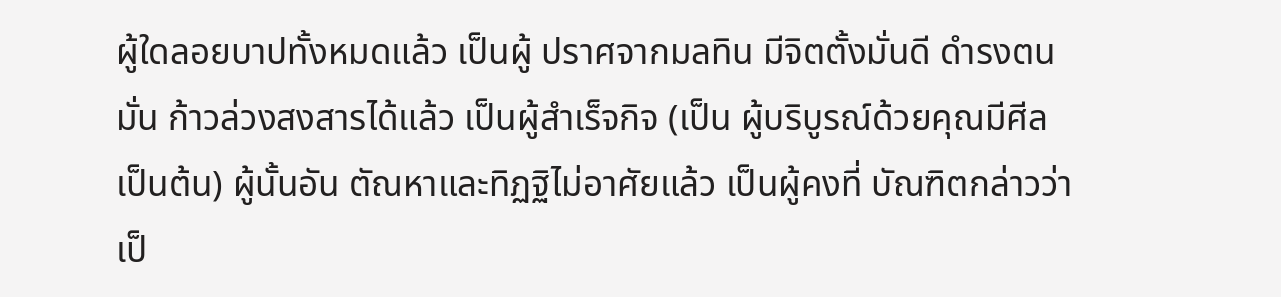ผู้ใดลอยบาปทั้งหมดแล้ว เป็นผู้ ปราศจากมลทิน มีจิตตั้งมั่นดี ดำรงตนมั่น ก้าวล่วงสงสารได้แล้ว เป็นผู้สำเร็จกิจ (เป็น ผู้บริบูรณ์ด้วยคุณมีศีลเป็นต้น) ผู้นั้นอัน ตัณหาและทิฏฐิไม่อาศัยแล้ว เป็นผู้คงที่ บัณฑิตกล่าวว่า เป็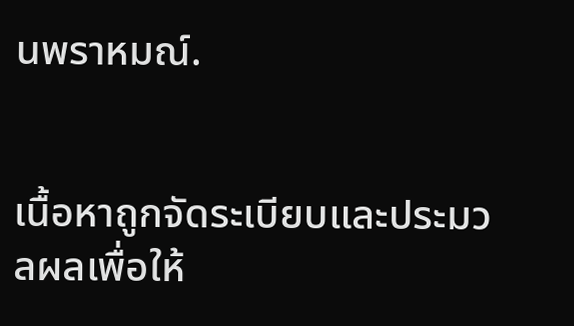นพราหมณ์.


เนื้อหาถูกจัดระเบียบและประมวลผลเพื่อให้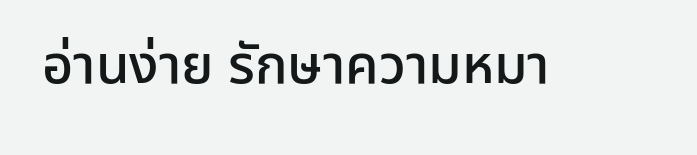อ่านง่าย รักษาความหมา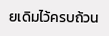ยเดิมไว้ครบถ้วน